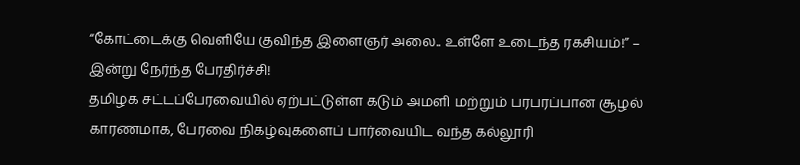“கோட்டைக்கு வெளியே குவிந்த இளைஞர் அலை.. உள்ளே உடைந்த ரகசியம்!” – இன்று நேர்ந்த பேரதிர்ச்சி!
தமிழக சட்டப்பேரவையில் ஏற்பட்டுள்ள கடும் அமளி மற்றும் பரபரப்பான சூழல் காரணமாக, பேரவை நிகழ்வுகளைப் பார்வையிட வந்த கல்லூரி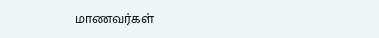மாணவர்கள்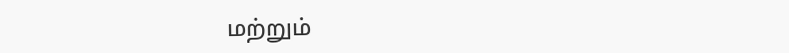மற்றும்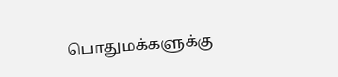பொதுமக்களுக்கு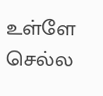உள்ளே செல்ல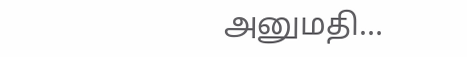அனுமதி…